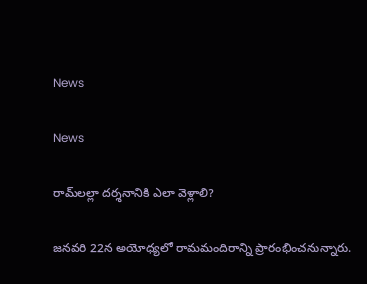News

News

రామ్‌లల్లా దర్శనానికి ఎలా వెళ్లాలి?

జనవరి 22న అయోధ్యలో రామమందిరాన్ని ప్రారంభించనున్నారు.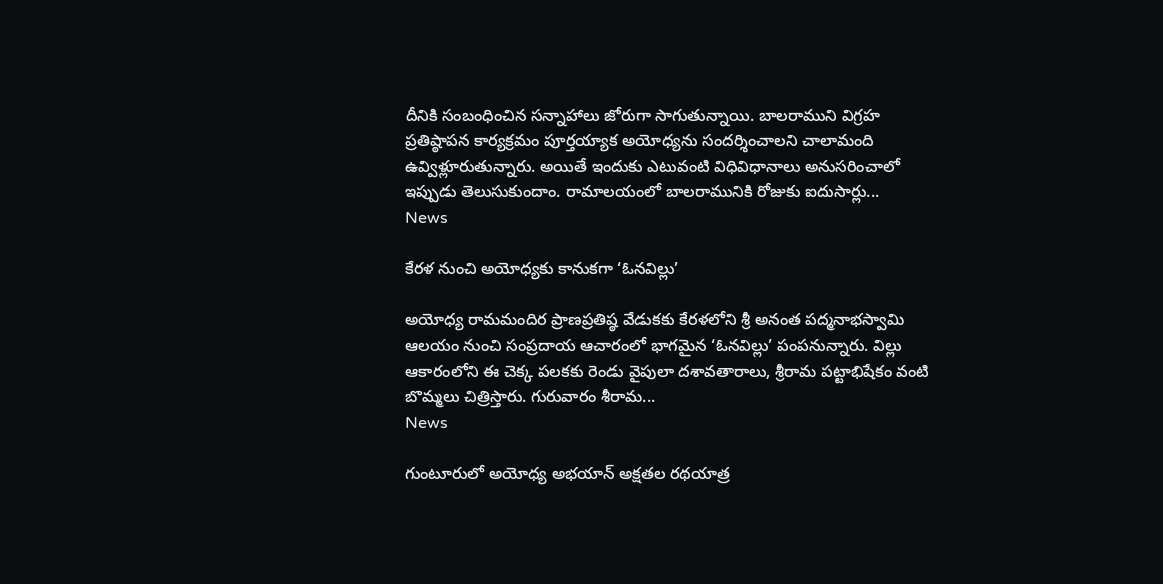దీనికి సంబంధించిన సన్నాహాలు జోరుగా సాగుతున్నాయి. బాలరాముని విగ్రహ ప్రతిష్ఠాపన కార్యక్రమం పూర్తయ్యాక అయోధ్యను సందర్శించాలని చాలామంది ఉవ్విళ్లూరుతున్నారు. అయితే ఇందుకు ఎటువంటి విధివిధానాలు అనుసరించాలో ఇప్పుడు తెలుసుకుందాం. రామాలయంలో బాలరామునికి రోజుకు ఐదుసార్లు...
News

కేరళ నుంచి అయోధ్యకు కానుకగా ‘ఓనవిల్లు’

అయోధ్య రామమందిర ప్రాణప్రతిష్ఠ వేడుకకు కేరళలోని శ్రీ అనంత పద్మనాభస్వామి ఆలయం నుంచి సంప్రదాయ ఆచారంలో భాగమైన ‘ఓనవిల్లు’ పంపనున్నారు. విల్లు ఆకారంలోని ఈ చెక్క పలకకు రెండు వైపులా దశావతారాలు, శ్రీరామ పట్టాభిషేకం వంటి బొమ్మలు చిత్రిస్తారు. గురువారం శీరామ...
News

గుంటూరులో అయోధ్య అభయాన్ అక్ష‌తల రథ‌యాత్ర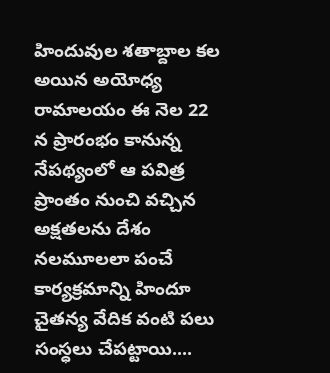హిందువుల శతాబ్దాల కల అయిన అయోధ్య రామాలయం ఈ నెల 22 న ప్రారంభం కానున్న నేపథ్యంలో ఆ పవిత్ర ప్రాంతం నుంచి వచ్చిన అక్ష‌త‌ల‌ను దేశం నలమూలలా పంచే కార్యక్రమాన్ని హిందూ చైతన్య వేదిక వంటి పలు సంస్ధలు చేపట్టాయి....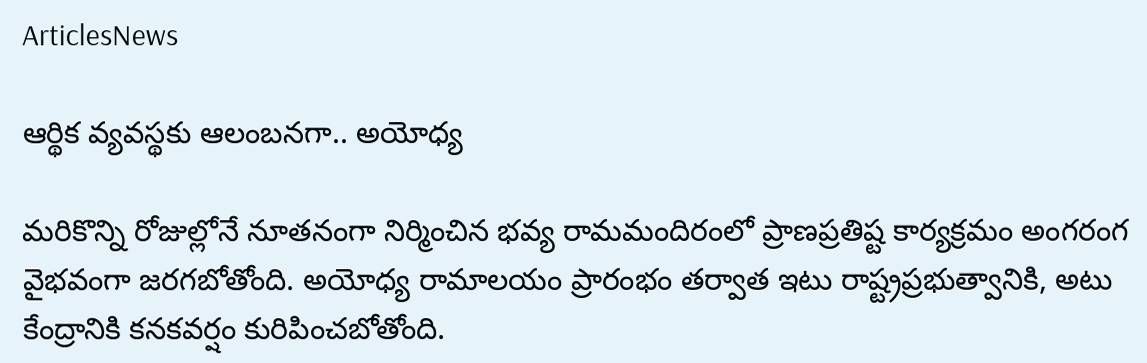ArticlesNews

ఆర్థిక వ్యవస్థకు ఆలంబనగా.. అయోధ్య

మరికొన్ని రోజుల్లోనే నూతనంగా నిర్మించిన భవ్య రామమందిరంలో ప్రాణప్రతిష్ట కార్యక్రమం అంగరంగ వైభవంగా జరగబోతోంది. అయోధ్య రామాలయం ప్రారంభం తర్వాత ఇటు రాష్ట్రప్రభుత్వానికి, అటు కేంద్రానికి కనకవర్షం కురిపించబోతోంది.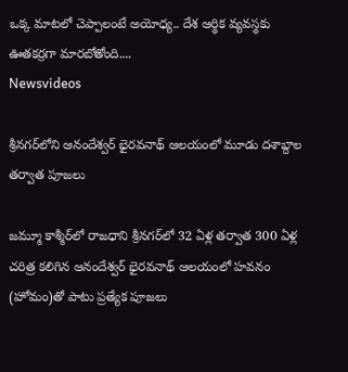ఒక్క మాటలో చెప్పాలంటే అయోధ్య.. దేశ ఆర్థిక వ్యవస్థకు ఊతకర్రగా మారబోతోంది....
Newsvideos

శ్రీనగర్‌లోని ఆనందేశ్వర్ భైరవనాథ్ ఆలయంలో మూడు దశాబ్దాల తర్వాత పూజలు

జమ్మూ కాశ్మీర్‌లో రాజధాని శ్రీనగర్‌లో 32 ఏళ్ల తర్వాత 300 ఏళ్ల చరిత్ర కలిగిన ఆనందేశ్వర్ భైరవనాథ్ ఆలయంలో హవనం (హోమం)తో పాటు ప్రత్యేక పూజలు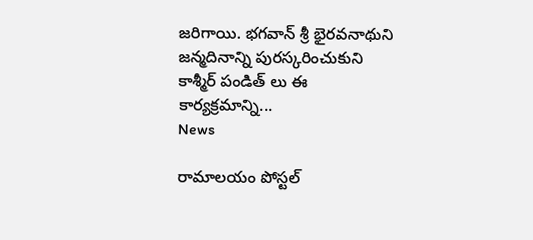జరిగాయి. భగవాన్ శ్రీ భైరవనాథుని జన్మదినాన్ని పురస్కరించుకుని కాశ్మీర్ పండిత్ లు ఈ కార్యక్రమాన్ని...
News

రామాలయం పోస్టల్‌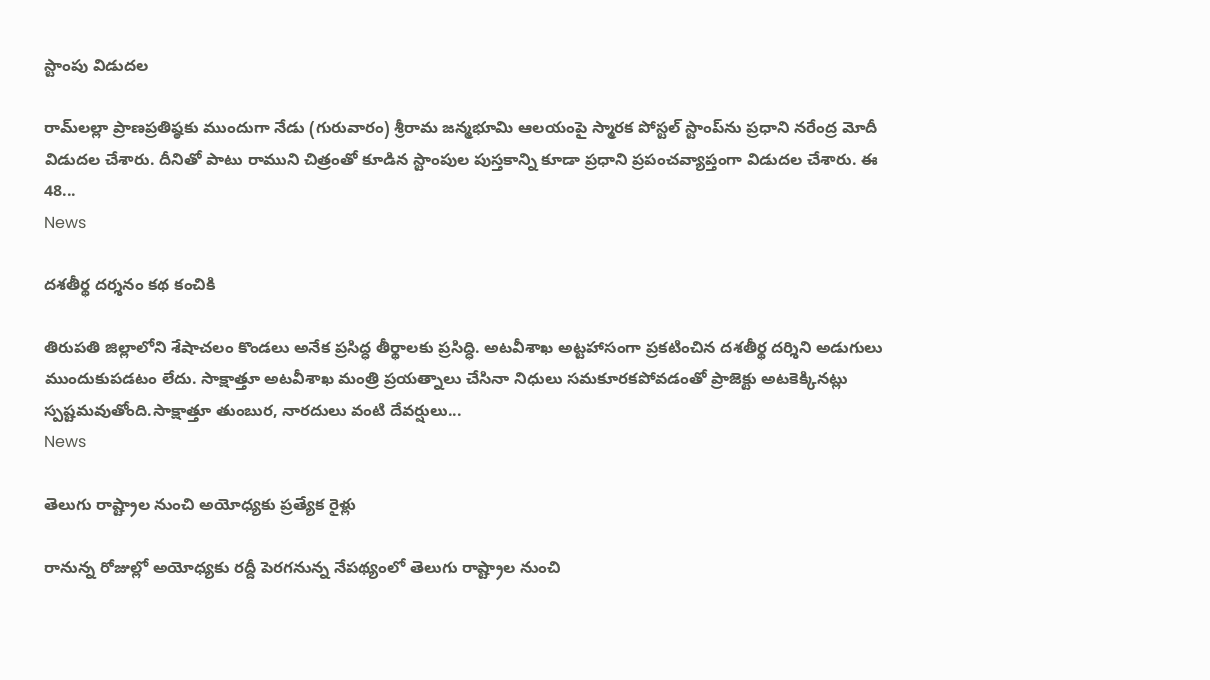స్టాంపు విడుదల

రామ్‌లల్లా ప్రాణప్రతిష్ఠకు ముందుగా నేడు (గురువారం) శ్రీరామ జన్మభూమి ఆలయంపై స్మారక పోస్టల్ స్టాంప్‌ను ప్రధాని నరేంద్ర మోదీ విడుదల చేశారు. దీనితో పాటు రాముని చిత్రంతో కూడిన స్టాంపుల పుస్తకాన్ని కూడా ప్రధాని ప్రపంచవ్యాప్తంగా విడుదల చేశారు. ఈ 48...
News

దశతీర్థ దర్శనం కథ కంచికి

తిరుపతి జిల్లాలోని శేషాచలం కొండలు అనేక ప్రసిద్ధ తీర్థాలకు ప్రసిద్ధి. అటవీశాఖ అట్టహాసంగా ప్రకటించిన దశతీర్థ దర్శిని అడుగులు ముందుకుపడటం లేదు. సాక్షాత్తూ అటవీశాఖ మంత్రి ప్రయత్నాలు చేసినా నిధులు సమకూరకపోవడంతో ప్రాజెక్టు అటకెక్కినట్లు స్పష్టమవుతోంది.సాక్షాత్తూ తుంబుర, నారదులు వంటి దేవర్షులు...
News

తెలుగు రాష్ట్రాల నుంచి అయోధ్యకు ప్రత్యేక రైళ్లు

రానున్న రోజుల్లో అయోధ్యకు రద్దీ పెరగనున్న నేపథ్యంలో తెలుగు రాష్ట్రాల నుంచి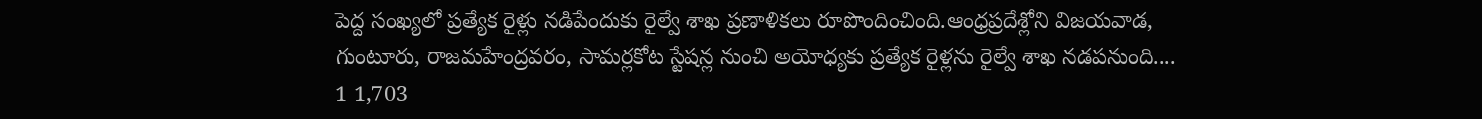పెద్ద సంఖ్యలో ప్రత్యేక రైళ్లు నడిపేందుకు రైల్వే శాఖ ప్రణాళికలు రూపొందించింది.ఆంధ్రప్రదేశ్లోని విజయవాడ, గుంటూరు, రాజమహేంద్రవరం, సామర్లకోట స్టేషన్ల నుంచి అయోధ్యకు ప్రత్యేక రైళ్లను రైల్వే శాఖ నడపనుంది....
1 1,703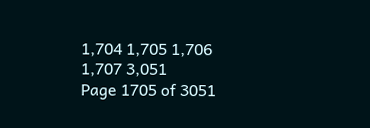1,704 1,705 1,706 1,707 3,051
Page 1705 of 3051